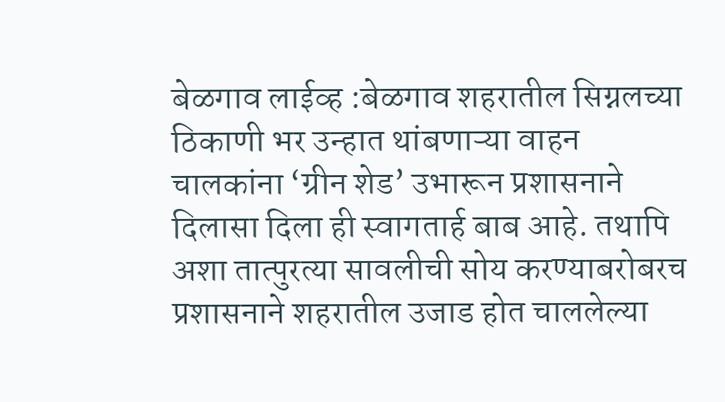बेळगाव लाईव्ह :बेळगाव शहरातील सिग्नलच्या ठिकाणी भर उन्हात थांबणाऱ्या वाहन चालकांना ‘ग्रीन शेड’ उभारून प्रशासनाने दिलासा दिला ही स्वागतार्ह बाब आहे. तथापि अशा तात्पुरत्या सावलीची सोय करण्याबरोबरच प्रशासनाने शहरातील उजाड होत चाललेल्या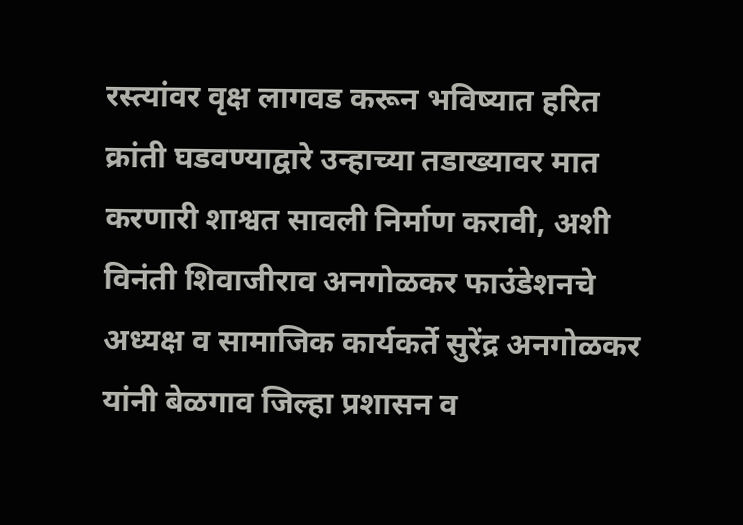रस्त्यांवर वृक्ष लागवड करून भविष्यात हरित क्रांती घडवण्याद्वारे उन्हाच्या तडाख्यावर मात करणारी शाश्वत सावली निर्माण करावी, अशी विनंती शिवाजीराव अनगोळकर फाउंडेशनचे अध्यक्ष व सामाजिक कार्यकर्ते सुरेंद्र अनगोळकर यांनी बेळगाव जिल्हा प्रशासन व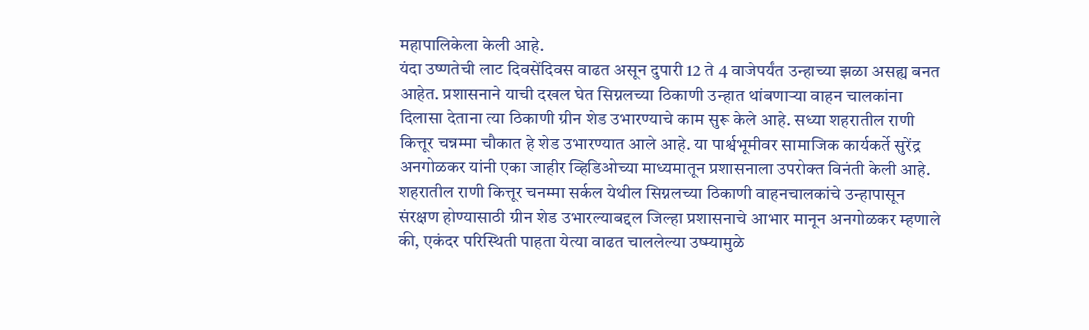महापालिकेला केली आहे.
यंदा उष्णतेची लाट दिवसेंदिवस वाढत असून दुपारी 12 ते 4 वाजेपर्यंत उन्हाच्या झळा असह्य बनत आहेत. प्रशासनाने याची दखल घेत सिग्नलच्या ठिकाणी उन्हात थांबणाऱ्या वाहन चालकांना दिलासा देताना त्या ठिकाणी ग्रीन शेड उभारण्याचे काम सुरू केले आहे. सध्या शहरातील राणी कित्तूर चन्नम्मा चौकात हे शेड उभारण्यात आले आहे. या पार्श्वभूमीवर सामाजिक कार्यकर्ते सुरेंद्र अनगोळकर यांनी एका जाहीर व्हिडिओच्या माध्यमातून प्रशासनाला उपरोक्त विनंती केली आहे.
शहरातील राणी कित्तूर चनम्मा सर्कल येथील सिग्नलच्या ठिकाणी वाहनचालकांचे उन्हापासून संरक्षण होण्यासाठी ग्रीन शेड उभारल्याबद्दल जिल्हा प्रशासनाचे आभार मानून अनगोळकर म्हणाले की, एकंदर परिस्थिती पाहता येत्या वाढत चाललेल्या उष्म्यामुळे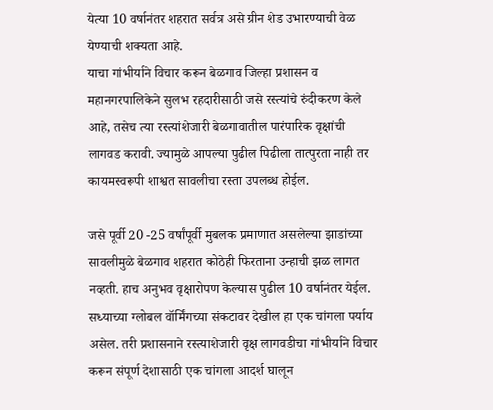येत्या 10 वर्षानंतर शहरात सर्वत्र असे ग्रीन शेड उभारण्याची वेळ येण्याची शक्यता आहे.
याचा गांभीर्याने विचार करून बेळगाव जिल्हा प्रशासन व महानगरपालिकेने सुलभ रहदारीसाठी जसे रस्त्यांचे रुंदीकरण केले आहे, तसेच त्या रस्त्यांशेजारी बेळगावातील पारंपारिक वृक्षांची लागवड करावी. ज्यामुळे आपल्या पुढील पिढीला तात्पुरता नाही तर कायमस्वरूपी शाश्वत सावलीचा रस्ता उपलब्ध होईल.

जसे पूर्वी 20 -25 वर्षांपूर्वी मुबलक प्रमाणात असलेल्या झाडांच्या सावलीमुळे बेळगाव शहरात कोठेही फिरताना उन्हाची झळ लागत नव्हती. हाच अनुभव वृक्षारोपण केल्यास पुढील 10 वर्षानंतर येईल. सध्याच्या ग्लोबल वॉर्मिंगच्या संकटावर देखील हा एक चांगला पर्याय असेल. तरी प्रशासनाने रस्त्याशेजारी वृक्ष लागवडीचा गांभीर्याने विचार करून संपूर्ण देशासाठी एक चांगला आदर्श घालून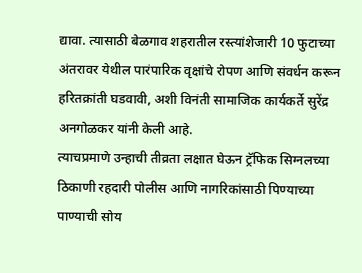द्यावा. त्यासाठी बेळगाव शहरातील रस्त्यांशेजारी 10 फुटाच्या अंतरावर येथील पारंपारिक वृक्षांचे रोपण आणि संवर्धन करून हरितक्रांती घडवावी, अशी विनंती सामाजिक कार्यकर्ते सुरेंद्र अनगोळकर यांनी केली आहे.
त्याचप्रमाणे उन्हाची तीव्रता लक्षात घेऊन ट्रॅफिक सिग्नलच्या ठिकाणी रहदारी पोलीस आणि नागरिकांसाठी पिण्याच्या पाण्याची सोय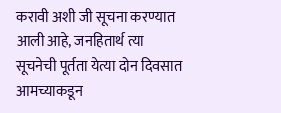करावी अशी जी सूचना करण्यात आली आहे, जनहितार्थ त्या सूचनेची पूर्तता येत्या दोन दिवसात आमच्याकडून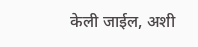केली जाईल, अशी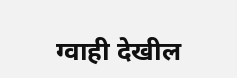ग्वाही देखील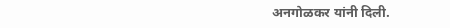अनगोळकर यांनी दिली.